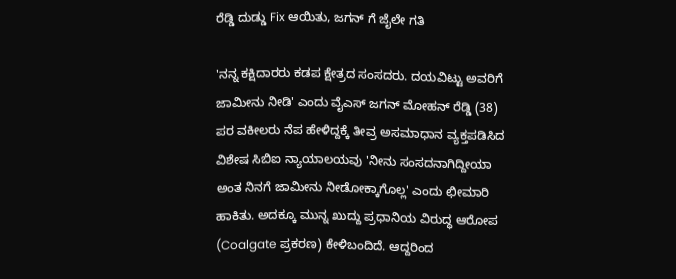ರೆಡ್ಡಿ ದುಡ್ಡು Fix ಆಯಿತು, ಜಗನ್ ಗೆ ಜೈಲೇ ಗತಿ

'ನನ್ನ ಕಕ್ಷಿದಾರರು ಕಡಪ ಕ್ಷೇತ್ರದ ಸಂಸದರು. ದಯವಿಟ್ಟು ಅವರಿಗೆ ಜಾಮೀನು ನೀಡಿ' ಎಂದು ವೈಎಸ್ ಜಗನ್ ಮೋಹನ್ ರೆಡ್ಡಿ (38) ಪರ ವಕೀಲರು ನೆಪ ಹೇಳಿದ್ದಕ್ಕೆ ತೀವ್ರ ಅಸಮಾಧಾನ ವ್ಯಕ್ತಪಡಿಸಿದ ವಿಶೇಷ ಸಿಬಿಐ ನ್ಯಾಯಾಲಯವು 'ನೀನು ಸಂಸದನಾಗಿದ್ದೀಯಾ ಅಂತ ನಿನಗೆ ಜಾಮೀನು ನೀಡೋಕ್ಕಾಗೊಲ್ಲ' ಎಂದು ಛೀಮಾರಿ ಹಾಕಿತು. ಅದಕ್ಕೂ ಮುನ್ನ ಖುದ್ದು ಪ್ರಧಾನಿಯ ವಿರುದ್ಧ ಆರೋಪ (Coalgate ಪ್ರಕರಣ) ಕೇಳಿಬಂದಿದೆ. ಆದ್ದರಿಂದ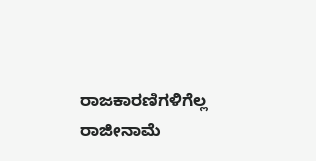ರಾಜಕಾರಣಿಗಳಿಗೆಲ್ಲ ರಾಜೀನಾಮೆ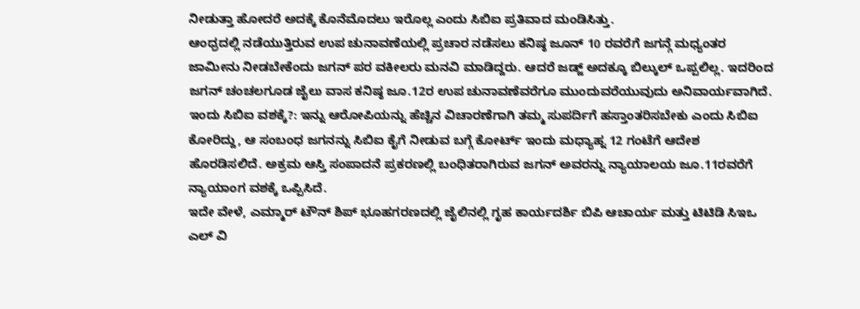ನೀಡುತ್ತಾ ಹೋದರೆ ಅದಕ್ಕೆ ಕೊನೆಮೊದಲು ಇರೊಲ್ಲ ಎಂದು ಸಿಬಿಐ ಪ್ರತಿವಾದ ಮಂಡಿಸಿತ್ತು.
ಆಂಧ್ರದಲ್ಲಿ ನಡೆಯುತ್ತಿರುವ ಉಪ ಚುನಾವಣೆಯಲ್ಲಿ ಪ್ರಚಾರ ನಡೆಸಲು ಕನಿಷ್ಠ ಜೂನ್ 10 ರವರೆಗೆ ಜಗನ್ಗೆ ಮಧ್ಯಂತರ ಜಾಮೀನು ನೀಡಬೇಕೆಂದು ಜಗನ್ ಪರ ವಕೀಲರು ಮನವಿ ಮಾಡಿದ್ದರು. ಆದರೆ ಜಡ್ಜ್ ಅದಕ್ಕೂ ಬಿಲ್ಕುಲ್ ಒಪ್ಪಲಿಲ್ಲ. ಇದರಿಂದ ಜಗನ್ ಚಂಚಲಗೂಡ ಜೈಲು ವಾಸ ಕನಿಷ್ಠ ಜೂ.12ರ ಉಪ ಚುನಾವಣೆವರೆಗೂ ಮುಂದುವರೆಯುವುದು ಅನಿವಾರ್ಯವಾಗಿದೆ.
ಇಂದು ಸಿಬಿಐ ವಶಕ್ಕೆ?: ಇನ್ನು ಆರೋಪಿಯನ್ನು ಹೆಚ್ಚಿನ ವಿಚಾರಣೆಗಾಗಿ ತಮ್ಮ ಸುಪರ್ದಿಗೆ ಹಸ್ತಾಂತರಿಸಬೇಕು ಎಂದು ಸಿಬಿಐ ಕೋರಿದ್ದು, ಆ ಸಂಬಂಧ ಜಗನನ್ನು ಸಿಬಿಐ ಕೈಗೆ ನೀಡುವ ಬಗ್ಗೆ ಕೋರ್ಟ್ ಇಂದು ಮಧ್ಯಾಹ್ನ 12 ಗಂಟೆಗೆ ಆದೇಶ ಹೊರಡಿಸಲಿದೆ. ಅಕ್ರಮ ಆಸ್ತಿ ಸಂಪಾದನೆ ಪ್ರಕರಣಲ್ಲಿ ಬಂಧಿತರಾಗಿರುವ ಜಗನ್ ಅವರನ್ನು ನ್ಯಾಯಾಲಯ ಜೂ.11ರವರೆಗೆ ನ್ಯಾಯಾಂಗ ವಶಕ್ಕೆ ಒಪ್ಪಿಸಿದೆ.
ಇದೇ ವೇಳೆ, ಎಮ್ಮಾರ್ ಟೌನ್ ಶಿಪ್ ಭೂಹಗರಣದಲ್ಲಿ ಜೈಲಿನಲ್ಲಿ ಗೃಹ ಕಾರ್ಯದರ್ಶಿ ಬಿಪಿ ಆಚಾರ್ಯ ಮತ್ತು ಟಿಟಿಡಿ ಸಿಇಒ ಎಲ್ ವಿ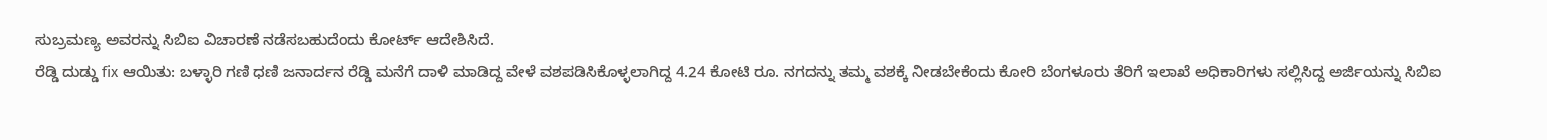ಸುಬ್ರಮಣ್ಯ ಅವರನ್ನು ಸಿಬಿಐ ವಿಚಾರಣೆ ನಡೆಸಬಹುದೆಂದು ಕೋರ್ಟ್ ಆದೇಶಿಸಿದೆ.
ರೆಡ್ಡಿ ದುಡ್ಡು fix ಆಯಿತು: ಬಳ್ಳಾರಿ ಗಣಿ ಧಣಿ ಜನಾರ್ದನ ರೆಡ್ಡಿ ಮನೆಗೆ ದಾಳಿ ಮಾಡಿದ್ದ ವೇಳೆ ವಶಪಡಿಸಿಕೊಳ್ಳಲಾಗಿದ್ದ 4.24 ಕೋಟಿ ರೂ. ನಗದನ್ನು ತಮ್ಮ ವಶಕ್ಕೆ ನೀಡಬೇಕೆಂದು ಕೋರಿ ಬೆಂಗಳೂರು ತೆರಿಗೆ ಇಲಾಖೆ ಅಧಿಕಾರಿಗಳು ಸಲ್ಲಿಸಿದ್ದ ಅರ್ಜಿಯನ್ನು ಸಿಬಿಐ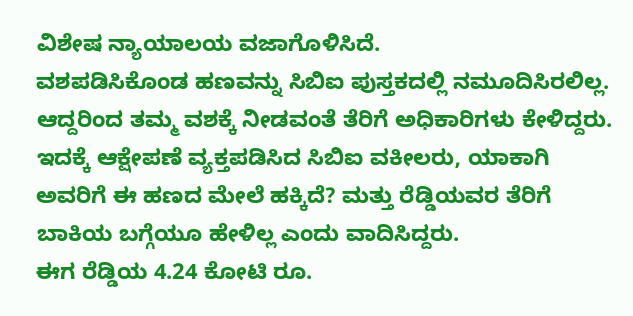ವಿಶೇಷ ನ್ಯಾಯಾಲಯ ವಜಾಗೊಳಿಸಿದೆ.
ವಶಪಡಿಸಿಕೊಂಡ ಹಣವನ್ನು ಸಿಬಿಐ ಪುಸ್ತಕದಲ್ಲಿ ನಮೂದಿಸಿರಲಿಲ್ಲ. ಆದ್ದರಿಂದ ತಮ್ಮ ವಶಕ್ಕೆ ನೀಡವಂತೆ ತೆರಿಗೆ ಅಧಿಕಾರಿಗಳು ಕೇಳಿದ್ದರು. ಇದಕ್ಕೆ ಆಕ್ಷೇಪಣೆ ವ್ಯಕ್ತಪಡಿಸಿದ ಸಿಬಿಐ ವಕೀಲರು, ಯಾಕಾಗಿ ಅವರಿಗೆ ಈ ಹಣದ ಮೇಲೆ ಹಕ್ಕಿದೆ? ಮತ್ತು ರೆಡ್ಡಿಯವರ ತೆರಿಗೆ ಬಾಕಿಯ ಬಗ್ಗೆಯೂ ಹೇಳಿಲ್ಲ ಎಂದು ವಾದಿಸಿದ್ದರು.
ಈಗ ರೆಡ್ಡಿಯ 4.24 ಕೋಟಿ ರೂ.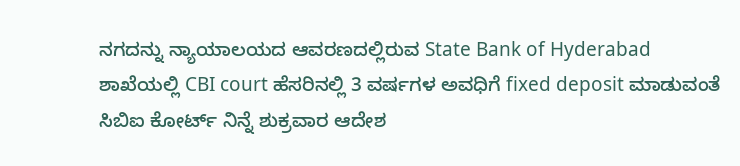ನಗದನ್ನು ನ್ಯಾಯಾಲಯದ ಆವರಣದಲ್ಲಿರುವ State Bank of Hyderabad ಶಾಖೆಯಲ್ಲಿ CBI court ಹೆಸರಿನಲ್ಲಿ 3 ವರ್ಷಗಳ ಅವಧಿಗೆ fixed deposit ಮಾಡುವಂತೆ ಸಿಬಿಐ ಕೋರ್ಟ್ ನಿನ್ನೆ ಶುಕ್ರವಾರ ಆದೇಶ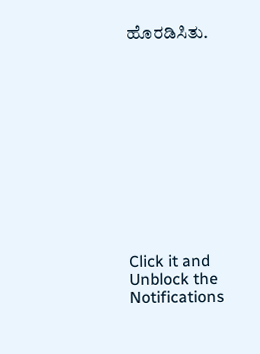ಹೊರಡಿಸಿತು.












Click it and Unblock the Notifications